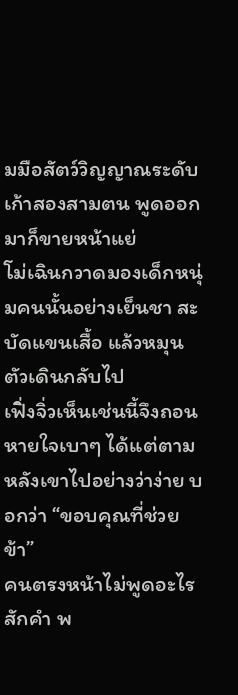มมือสัตว์วิญญาณระดับเก้าสองสามตน พูดออกมาก็ขายหน้าแย่
โม่เฉินกวาดมองเด็กหนุ่มคนนั้นอย่างเย็นชา สะบัดแขนเสื้อ แล้วหมุนตัวเดินกลับไป
เฟิ่งจิ่วเห็นเช่นนี้จึงถอนหายใจเบาๆ ได้แต่ตามหลังเขาไปอย่างว่าง่าย บอกว่า “ขอบคุณที่ช่วยข้า”
คนตรงหน้าไม่พูดอะไรสักคำ พ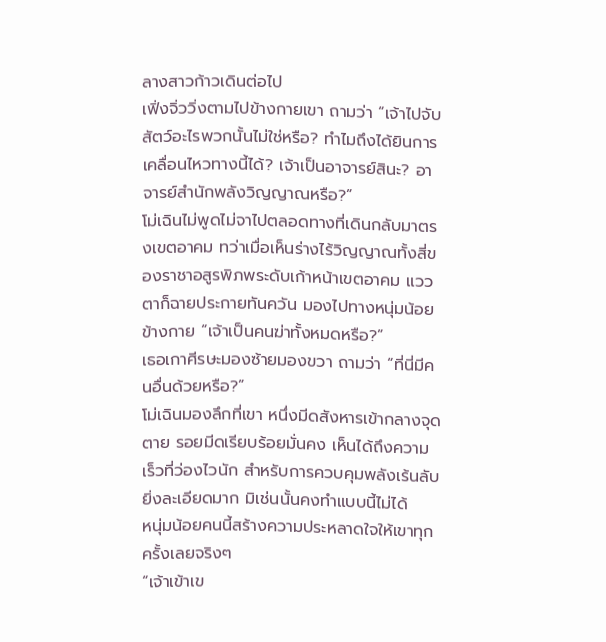ลางสาวก้าวเดินต่อไป
เฟิ่งจิ่ววิ่งตามไปข้างกายเขา ถามว่า “เจ้าไปจับสัตว์อะไรพวกนั้นไม่ใช่หรือ? ทำไมถึงได้ยินการเคลื่อนไหวทางนี้ได้? เจ้าเป็นอาจารย์สินะ? อาจารย์สำนักพลังวิญญาณหรือ?”
โม่เฉินไม่พูดไม่จาไปตลอดทางที่เดินกลับมาตรงเขตอาคม ทว่าเมื่อเห็นร่างไร้วิญญาณทั้งสี่ของราชาอสูรพิภพระดับเก้าหน้าเขตอาคม แววตาก็ฉายประกายทันควัน มองไปทางหนุ่มน้อยข้างกาย “เจ้าเป็นคนฆ่าทั้งหมดหรือ?”
เธอเกาศีรษะมองซ้ายมองขวา ถามว่า “ที่นี่มีคนอื่นด้วยหรือ?”
โม่เฉินมองลึกที่เขา หนึ่งมีดสังหารเข้ากลางจุดตาย รอยมีดเรียบร้อยมั่นคง เห็นได้ถึงความเร็วที่ว่องไวนัก สำหรับการควบคุมพลังเร้นลับยิ่งละเอียดมาก มิเช่นนั้นคงทำแบบนี้ไม่ได้
หนุ่มน้อยคนนี้สร้างความประหลาดใจให้เขาทุกครั้งเลยจริงๆ
“เจ้าเข้าเข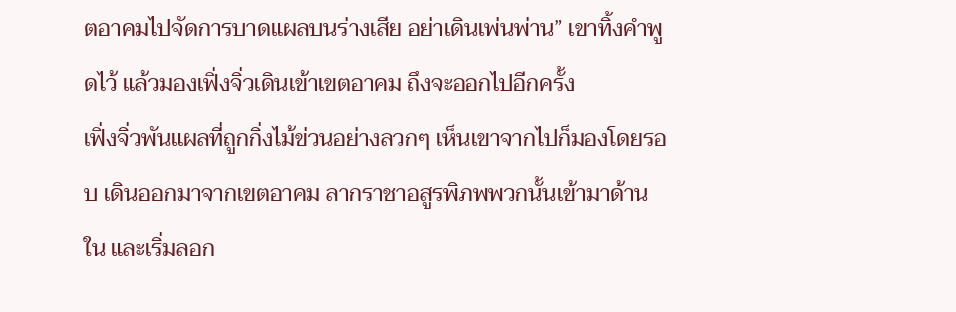ตอาคมไปจัดการบาดแผลบนร่างเสีย อย่าเดินเพ่นพ่าน” เขาทิ้งคำพูดไว้ แล้วมองเฟิ่งจิ่วเดินเข้าเขตอาคม ถึงจะออกไปอีกครั้ง
เฟิ่งจิ่วพันแผลที่ถูกกิ่งไม้ข่วนอย่างลวกๆ เห็นเขาจากไปก็มองโดยรอบ เดินออกมาจากเขตอาคม ลากราชาอสูรพิภพพวกนั้นเข้ามาด้านใน และเริ่มลอก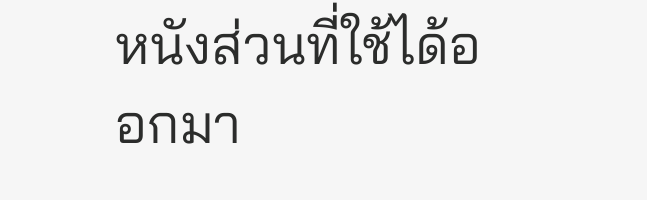หนังส่วนที่ใช้ได้ออกมา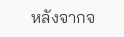หลังจากจ